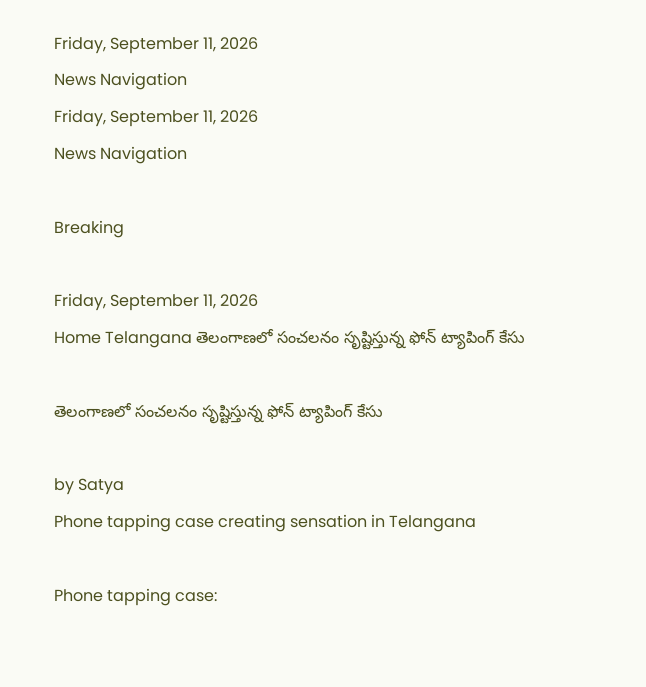Friday, September 11, 2026
News Navigation
Friday, September 11, 2026
News Navigation

Breaking

Friday, September 11, 2026
Home Telangana తెలంగాణలో సంచలనం సృష్టిస్తున్న ఫోన్ ట్యాపింగ్ కేసు

తెలంగాణలో సంచలనం సృష్టిస్తున్న ఫోన్ ట్యాపింగ్ కేసు

by Satya
Phone tapping case creating sensation in Telangana

Phone tapping case: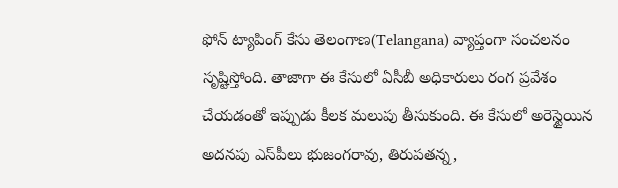ఫోన్ ట్యాపింగ్ కేసు తెలంగాణ(Telangana) వ్యాప్తంగా సంచ‌ల‌నం సృష్టిస్తోంది. తాజాగా ఈ కేసులో ఏసీబీ అధికారులు రంగ‌ ప్ర‌వేశం చేయ‌డంతో ఇప్పుడు కీల‌క మ‌లుపు తీసుకుంది. ఈ కేసులో అరెస్టైయిన అద‌న‌పు ఎస్‌పీలు భుజంగ‌రావు, తిరుప‌త‌న్న,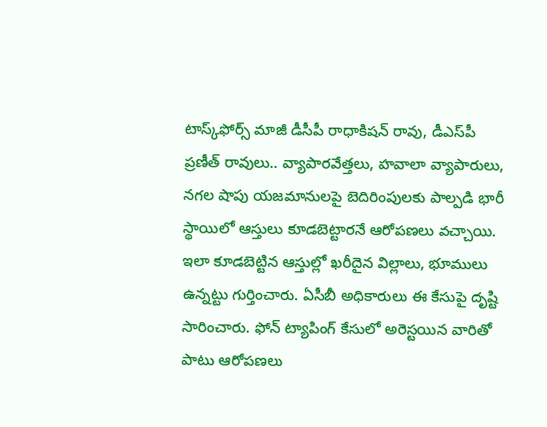టాస్క్‌ఫోర్స్ మాజీ డీసీపీ రాధాకిష‌న్ రావు, డీఎస్‌పీ ప్ర‌ణీత్ రావులు.. వ్యాపారవేత్త‌లు, హ‌వాలా వ్యాపారులు, న‌గ‌ల షాపు య‌జ‌మానులపై బెదిరింపుల‌కు పాల్ప‌డి భారీ స్థాయిలో ఆస్తులు కూడ‌బెట్టార‌నే ఆరోప‌ణ‌లు వ‌చ్చాయి. ఇలా కూడ‌బెట్టిన ఆస్తుల్లో ఖ‌రీదైన విల్లాలు, భూములు ఉన్న‌ట్టు గుర్తించారు. ఏసీబీ అధికారులు ఈ కేసుపై దృష్టి సారించారు. ఫోన్ ట్యాపింగ్ కేసులో అరెస్ట‌యిన వారితో పాటు ఆరోప‌ణ‌లు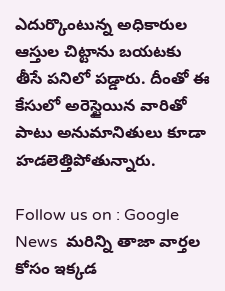ఎదుర్కొంటున్న అధికారుల ఆస్తుల చిట్టాను బ‌య‌ట‌కు తీసే ప‌నిలో ప‌డ్డారు. దీంతో ఈ కేసులో అరెస్టైయిన వారితో పాటు అనుమానితులు కూడా హ‌డ‌లెత్తిపోతున్నారు.

Follow us on : Google News  మరిన్ని తాజా వార్తల కోసం ఇక్కడ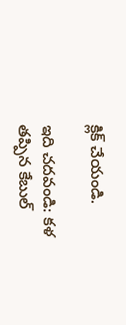క్లిక్ చేయండి.

ఇది చదవండి: కళ తప్పిన కేబుల్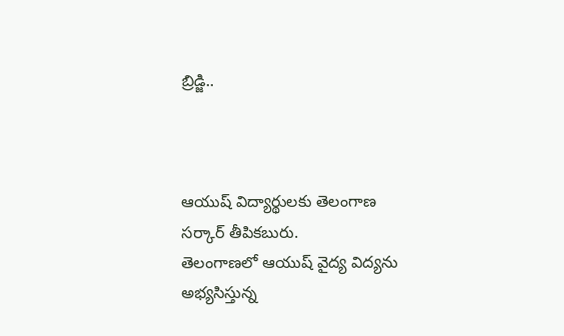బ్రిడ్జి..



ఆయుష్ విద్యార్థులకు తెలంగాణ సర్కార్ తీపికబురు.
తెలంగాణలో ఆయుష్ వైద్య విద్యను అభ్యసిస్తున్న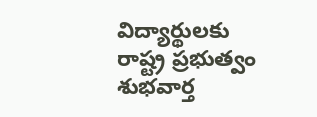విద్యార్థులకు రాష్ట్ర ప్రభుత్వం శుభవార్త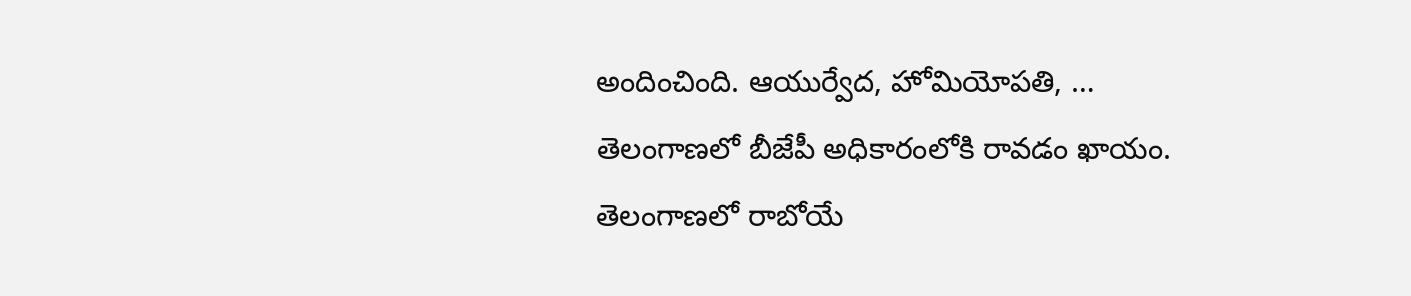అందించింది. ఆయుర్వేద, హోమియోపతి, …
తెలంగాణలో బీజేపీ అధికారంలోకి రావడం ఖాయం.
తెలంగాణలో రాబోయే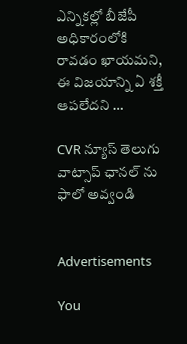ఎన్నికల్లో బీజేపీ అధికారంలోకి రావడం ఖాయమని, ఈ విజయాన్ని ఏ శక్తీ ఆపలేదని …

CVR న్యూస్ తెలుగు వాట్సాప్ ఛానల్ ను ఫాలో అవ్వండి


Advertisements

You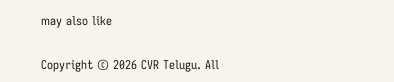may also like

Copyright © 2026 CVR Telugu. All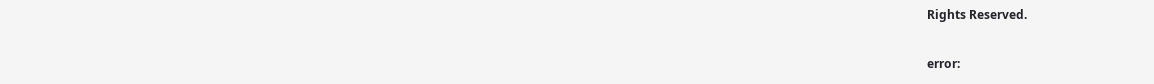Rights Reserved.

error: